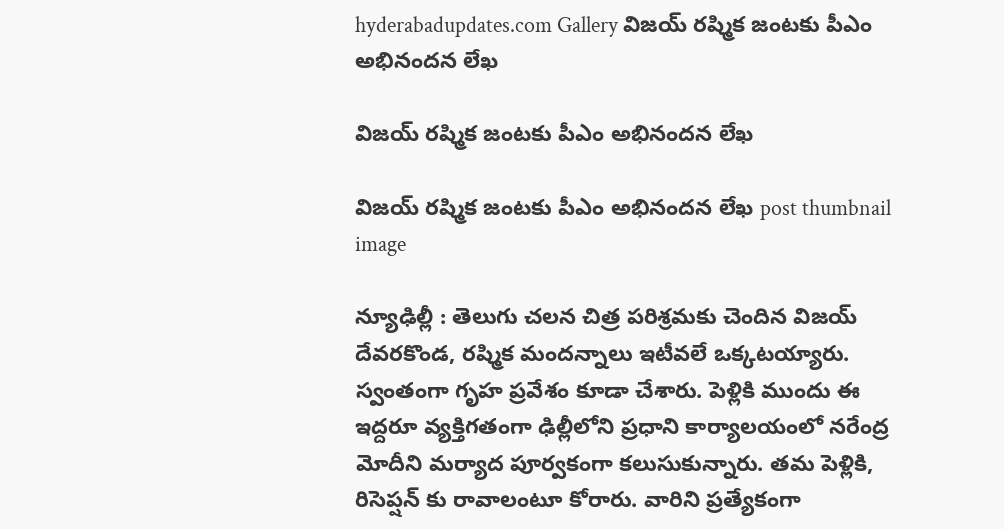hyderabadupdates.com Gallery విజ‌య్ ర‌ష్మిక జంట‌కు పీఎం అభినంద‌న‌ లేఖ‌

విజ‌య్ ర‌ష్మిక జంట‌కు పీఎం అభినంద‌న‌ లేఖ‌

విజ‌య్ ర‌ష్మిక జంట‌కు పీఎం అభినంద‌న‌ లేఖ‌ post thumbnail image

న్యూఢిల్లీ : తెలుగు చ‌ల‌న చిత్ర ప‌రిశ్ర‌మ‌కు చెందిన విజ‌య్ దేవ‌ర‌కొండ‌, ర‌ష్మిక మంద‌న్నాలు ఇటీవ‌లే ఒక్క‌ట‌య్యారు. స్వంతంగా గృహ ప్ర‌వేశం కూడా చేశారు. పెళ్లికి ముందు ఈ ఇద్ద‌రూ వ్య‌క్తిగ‌తంగా ఢిల్లీలోని ప్ర‌ధాని కార్యాల‌యంలో న‌రేంద్ర మోదీని మ‌ర్యాద పూర్వ‌కంగా క‌లుసుకున్నారు. త‌మ పెళ్లికి, రిసెప్ష‌న్ కు రావాలంటూ కోరారు. వారిని ప్ర‌త్యేకంగా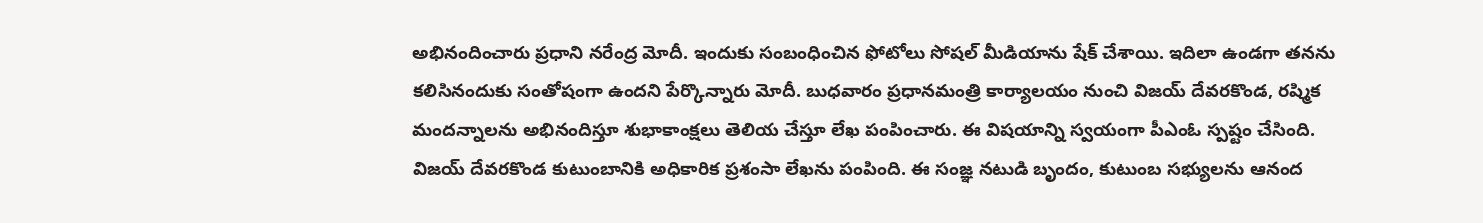అభినందించారు ప్ర‌ధాని న‌రేంద్ర మోదీ. ఇందుకు సంబంధించిన ఫోటోలు సోష‌ల్ మీడియాను షేక్ చేశాయి. ఇదిలా ఉండ‌గా త‌న‌ను క‌లిసినందుకు సంతోషంగా ఉంద‌ని పేర్కొన్నారు మోదీ. బుధ‌వారం ప్ర‌ధాన‌మంత్రి కార్యాల‌యం నుంచి విజ‌య్ దేవ‌ర‌కొండ‌, ర‌ష్మిక మంద‌న్నాల‌ను అభినందిస్తూ శుభాకాంక్ష‌లు తెలియ చేస్తూ లేఖ పంపించారు. ఈ విష‌యాన్ని స్వ‌యంగా పీఎంఓ స్ప‌ష్టం చేసింది.
విజయ్ దేవరకొండ కుటుంబానికి అధికారిక ప్రశంసా లేఖను పంపింది. ఈ సంజ్ఞ నటుడి బృందం, కుటుంబ సభ్యులను ఆనంద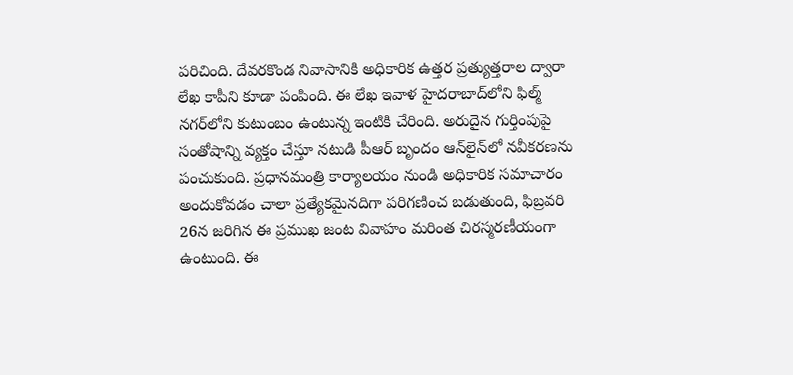పరిచింది. దేవరకొండ నివాసానికి అధికారిక ఉత్తర ప్రత్యుత్తరాల ద్వారా లేఖ కాపీని కూడా పంపింది. ఈ లేఖ ఇవాళ హైదరాబాద్‌లోని ఫిల్మ్ నగర్‌లోని కుటుంబం ఉంటున్న‌ ఇంటికి చేరింది. అరుదైన గుర్తింపుపై సంతోషాన్ని వ్యక్తం చేస్తూ నటుడి పీఆర్ బృందం ఆన్‌లైన్‌లో నవీకరణను పంచుకుంది. ప్రధానమంత్రి కార్యాలయం నుండి అధికారిక సమాచారం అందుకోవడం చాలా ప్రత్యేకమైనదిగా పరిగణించ బడుతుంది, ఫిబ్రవరి 26న జరిగిన ఈ ప్రముఖ జంట వివాహం మరింత చిరస్మరణీయంగా ఉంటుంది. ఈ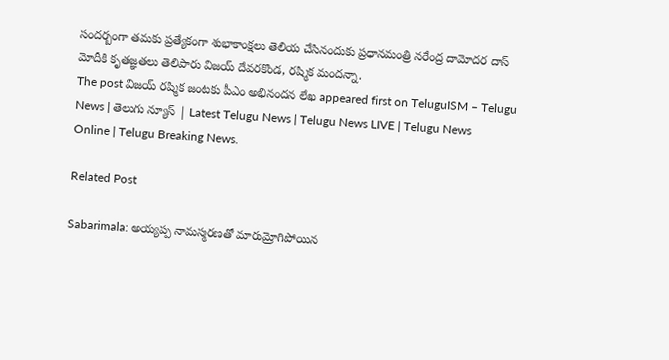సంద‌ర్బంగా త‌మ‌కు ప్ర‌త్యేకంగా శుభాకాంక్ష‌లు తెలియ చేసినందుకు ప్ర‌ధాన‌మంత్రి న‌రేంద్ర దామోద‌ర దాస్ మోదీకి కృత‌జ్ఞ‌త‌లు తెలిపారు విజయ్ దేవ‌ర‌కొండ‌, ర‌ష్మిక మంద‌న్నా.
The post విజ‌య్ ర‌ష్మిక జంట‌కు పీఎం అభినంద‌న‌ లేఖ‌ appeared first on TeluguISM – Telugu News | తెలుగు న్యూస్ | Latest Telugu News | Telugu News LIVE | Telugu News Online | Telugu Breaking News.

Related Post

Sabarimala: అయ్యప్ప నామస్మరణతో మారుమ్రోగిపోయిన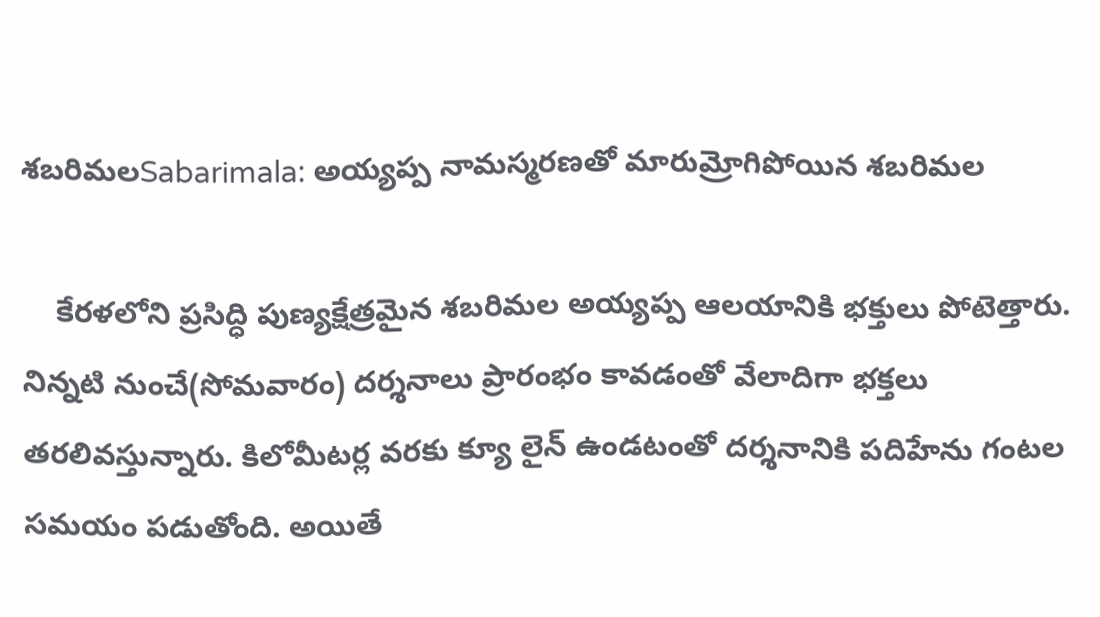శబరిమలSabarimala: అయ్యప్ప నామస్మరణతో మారుమ్రోగిపోయిన శబరిమల

    కేరళలోని ప్రసిద్ధి పుణ్యక్షేత్రమైన శబరిమల అయ్యప్ప ఆలయానికి భక్తులు పోటెత్తారు. నిన్నటి నుంచే(సోమవారం) దర్శనాలు ప్రారంభం కావడంతో వేలాదిగా భక్తలు తరలివస్తున్నారు. కిలోమీటర్ల వరకు క్యూ లైన్ ఉండటంతో దర్శనానికి పదిహేను గంటల సమయం పడుతోంది. అయితే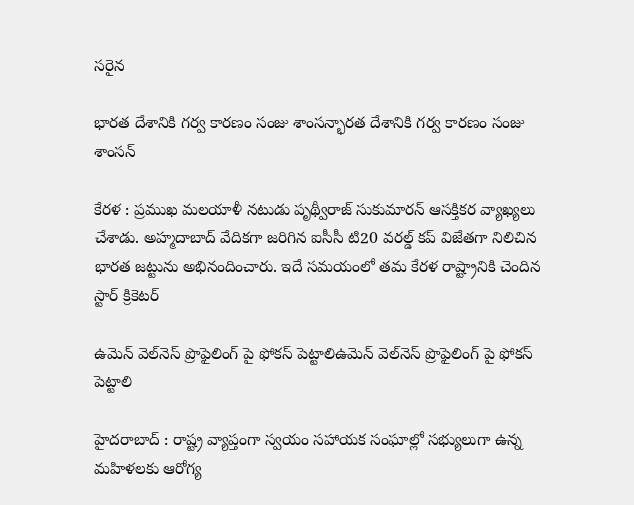సరైన

భార‌త దేశానికి గ‌ర్వ కార‌ణం సంజు శాంస‌న్భార‌త దేశానికి గ‌ర్వ కార‌ణం సంజు శాంస‌న్

కేర‌ళ : ప్ర‌ముఖ మ‌ల‌యాళీ న‌టుడు పృథ్వీరాజ్ సుకుమార‌న్ ఆస‌క్తిక‌ర వ్యాఖ్య‌లు చేశాడు. అహ్మ‌దాబాద్ వేదిక‌గా జ‌రిగిన ఐసీసీ టి20 వ‌ర‌ల్డ్ క‌ప్ విజేత‌గా నిలిచిన భార‌త జ‌ట్టును అభినందించారు. ఇదే స‌మ‌యంలో త‌మ కేర‌ళ రాష్ట్రానికి చెందిన స్టార్ క్రికెట‌ర్

ఉమెన్ వెల్‌నెస్ ప్రొఫైలింగ్ పై ఫోక‌స్ పెట్టాలిఉమెన్ వెల్‌నెస్ ప్రొఫైలింగ్ పై ఫోక‌స్ పెట్టాలి

హైద‌రాబాద్ : రాష్ట్ర వ్యాప్తంగా స్వయం సహాయక సంఘాల్లో సభ్యులుగా ఉన్న మహిళలకు ఆరోగ్య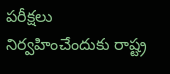పరీక్షలు నిర్వహించేందుకు రాష్ట్ర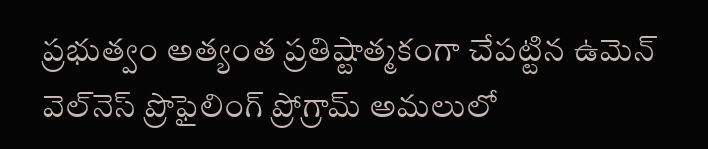ప్రభుత్వం అత్యంత ప్రతిష్టాత్మకంగా చేపట్టిన ఉమెన్ వెల్‌నెస్ ప్రొఫైలింగ్ ప్రోగ్రామ్ అమలులో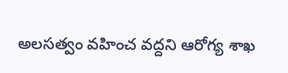అలసత్వం వహించ వద్దని ఆరోగ్య శాఖ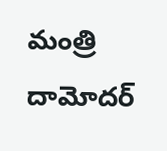మంత్రి దామోదర్